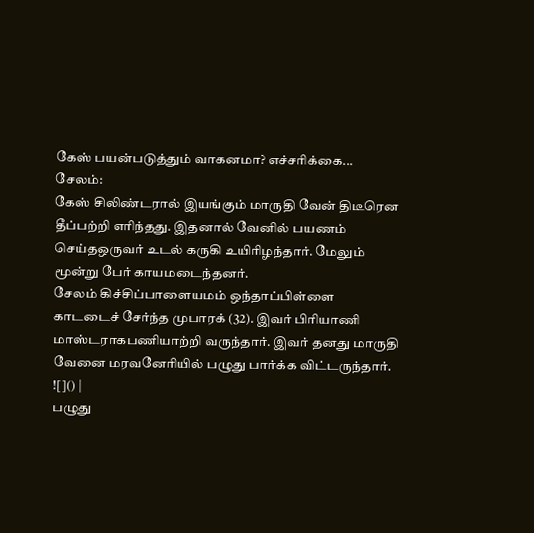கேஸ் பயன்படுத்தும் வாகனமா? எச்சரிக்கை...
சேலம்:
கேஸ் சிலிண்டரால் இயங்கும் மாருதி வேன் திடீரென தீப்பற்றி எரிந்தது. இதனால் வேனில் பயணம் செய்தஒருவர் உடல் கருகி உயிரிழந்தார். மேலும் மூன்று பேர் காயமடைந்தனர்.
சேலம் கிச்சிப்பாளையமம் ஒந்தாப்பிள்ளை காடடைச் சேர்ந்த முபாரக் (32). இவர் பிரியாணி மாஸ்டராகபணியாற்றி வருந்தார். இவர் தனது மாருதி வேனை மரவனேரியில் பழுது பார்க்க விட்டருந்தார்.
![]() |
பழுது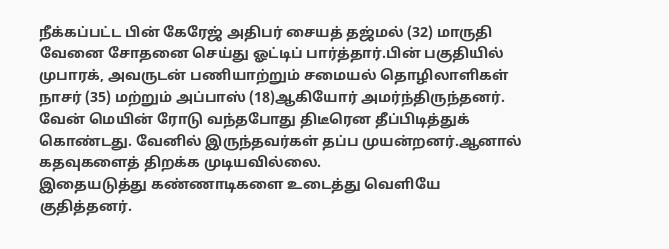நீக்கப்பட்ட பின் கேரேஜ் அதிபர் சையத் தஜ்மல் (32) மாருதி வேனை சோதனை செய்து ஓட்டிப் பார்த்தார்.பின் பகுதியில் முபாரக், அவருடன் பணியாற்றும் சமையல் தொழிலாளிகள் நாசர் (35) மற்றும் அப்பாஸ் (18)ஆகியோர் அமர்ந்திருந்தனர்.
வேன் மெயின் ரோடு வந்தபோது திடீரென தீப்பிடித்துக் கொண்டது. வேனில் இருந்தவர்கள் தப்ப முயன்றனர்.ஆனால் கதவுகளைத் திறக்க முடியவில்லை.
இதையடுத்து கண்ணாடிகளை உடைத்து வெளியே குதித்தனர்.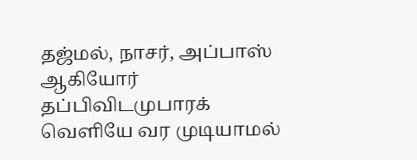தஜ்மல், நாசர், அப்பாஸ் ஆகியோர் தப்பிவிடமுபாரக் வெளியே வர முடியாமல்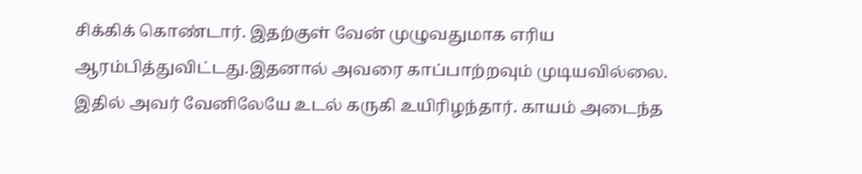சிக்கிக் கொண்டார். இதற்குள் வேன் முழுவதுமாக எரிய ஆரம்பித்துவிட்டது.இதனால் அவரை காப்பாற்றவும் முடியவில்லை.
இதில் அவர் வேனிலேயே உடல் கருகி உயிரிழந்தார். காயம் அடைந்த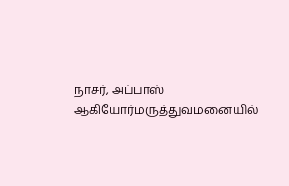நாசர், அப்பாஸ் ஆகியோர்மருத்துவமனையில்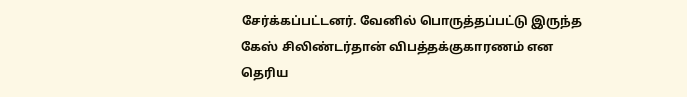சேர்க்கப்பட்டனர். வேனில் பொருத்தப்பட்டு இருந்த கேஸ் சிலிண்டர்தான் விபத்தக்குகாரணம் என தெரிய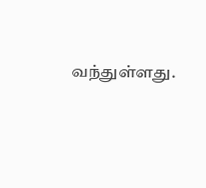வந்துள்ளது.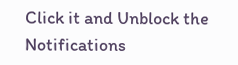Click it and Unblock the Notifications